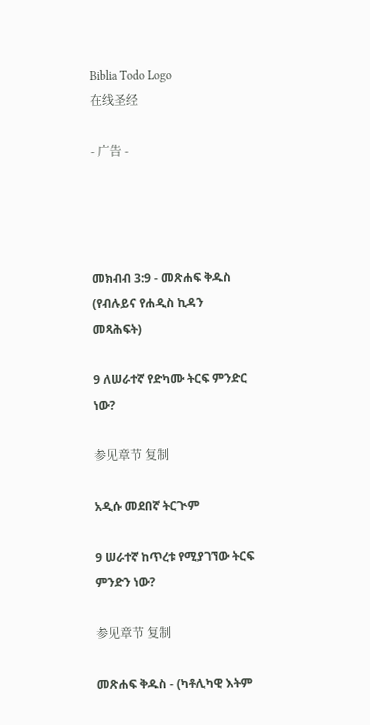Biblia Todo Logo
在线圣经

- 广告 -




መክብብ 3:9 - መጽሐፍ ቅዱስ (የብሉይና የሐዲስ ኪዳን መጻሕፍት)

9 ለሠራተኛ የድካሙ ትርፍ ምንድር ነው?

参见章节 复制

አዲሱ መደበኛ ትርጒም

9 ሠራተኛ ከጥረቱ የሚያገኘው ትርፍ ምንድን ነው?

参见章节 复制

መጽሐፍ ቅዱስ - (ካቶሊካዊ እትም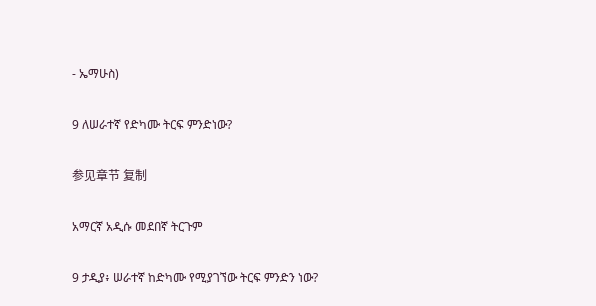- ኤማሁስ)

9 ለሠራተኛ የድካሙ ትርፍ ምንድነው?

参见章节 复制

አማርኛ አዲሱ መደበኛ ትርጉም

9 ታዲያ፥ ሠራተኛ ከድካሙ የሚያገኘው ትርፍ ምንድን ነው?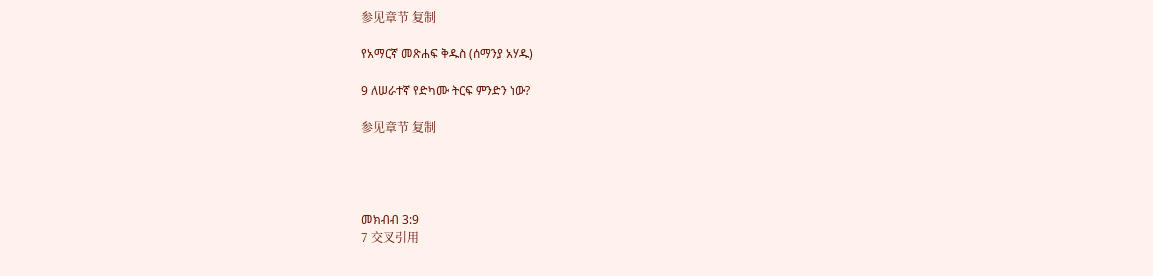参见章节 复制

የአማርኛ መጽሐፍ ቅዱስ (ሰማንያ አሃዱ)

9 ለሠራተኛ የድካሙ ትርፍ ምንድን ነው?

参见章节 复制




መክብብ 3:9
7 交叉引用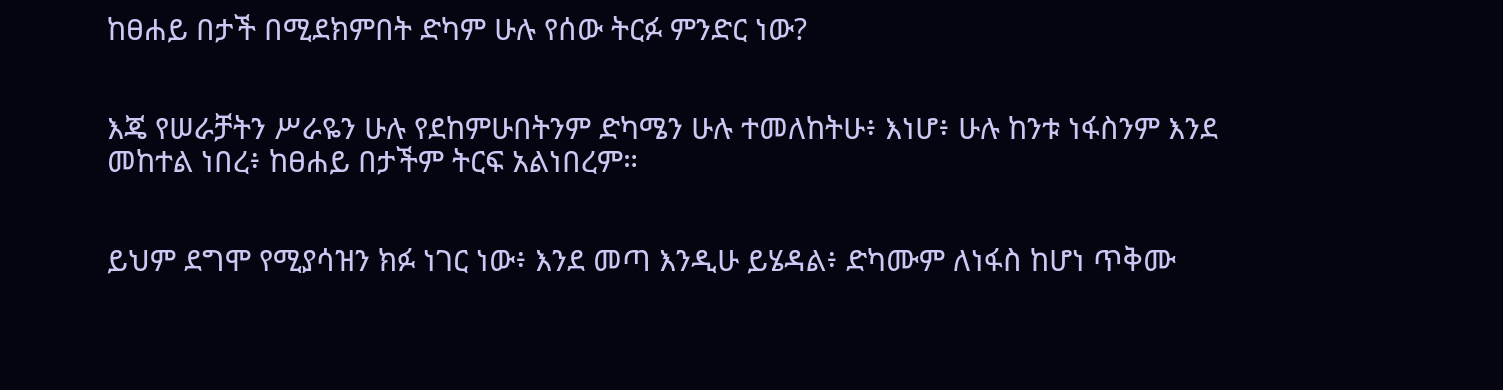ከፀሐይ በታች በሚደክምበት ድካም ሁሉ የሰው ትርፉ ምንድር ነው?


እጄ የሠራቻትን ሥራዬን ሁሉ የደከምሁበትንም ድካሜን ሁሉ ተመለከትሁ፥ እነሆ፥ ሁሉ ከንቱ ነፋስንም እንደ መከተል ነበረ፥ ከፀሐይ በታችም ትርፍ አልነበረም።


ይህም ደግሞ የሚያሳዝን ክፉ ነገር ነው፥ እንደ መጣ እንዲሁ ይሄዳል፥ ድካሙም ለነፋስ ከሆነ ጥቅሙ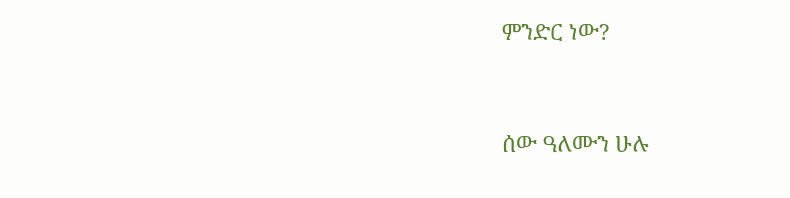ምንድር ነው?


ሰው ዓለሙን ሁሉ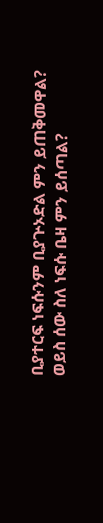ቢያተርፍ ነፍሱንም ቢያጕኦድል ምን ይጠቅመዋል? ወይስ ሰው ስለ ነፍሱ ቤዛ ምን ይሰጣል?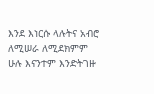እንደ እነርሱ ላሉትና አብሮ ለሚሠራ ለሚደክምም ሁሉ እናንተም እንድትገዙ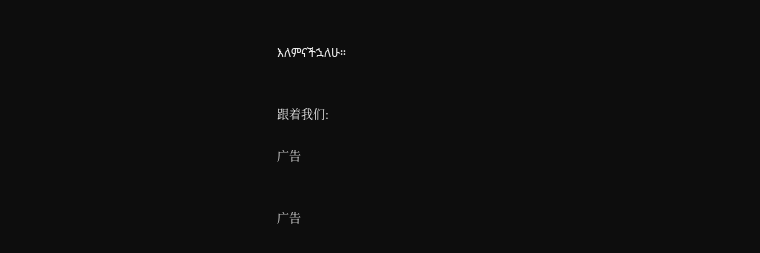እለምናችኋለሁ።


跟着我们:

广告


广告